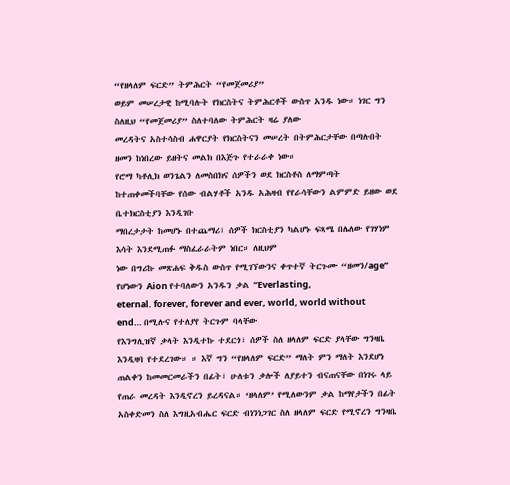“የዘላለም ፍርድ” ትምሕርት “የመጀመሪያ”
ወይም መሠረታዊ ከሚባሉት የክርስትና ትምሕርቶች ውስጥ አንዱ ነው። ነገር ግን ስለዚህ “የመጀመሪያ” ስለተባለው ትምሕርት ዛሬ ያለው
መረዳትና አስተሳስብ ሐዋርያት የክርስትናን መሠረት በትምሕርታቸው በጣሉበት ዘመን ከነበረው ይዘትና መልክ በእጅጉ የተራራቀ ነው።
የሮማ ካቶሊክ ወንጌልን ለመስበክና ሰዎችን ወደ ክርስቶስ ለማምጣት ከተጠቀመችባቸው የሰው ብልሃቶች አንዱ አሕዛብ የየራሳቸውን ልምምድ ይዘው ወደ ቤተክርስቲያን እንዲገቡ
ማበረታታት ከመሆኑ በተጨማሪ፣ ሰዎች ክርስቲያን ካልሆኑ ፍጻሜ በሌለው የገሃነም እሳት እንደሚጠፉ ማስፈራራትም ነበር። ለዚህም
ነው በግሪኩ መጽሐፍ ቅዱስ ውስጥ የሚገኘውንና ቀጥተኛ ትርጉሙ “ዘመን/age” የሆነውን Aion የተባለውን አንዱን ቃል “Everlasting,
eternal. forever, forever and ever, world, world without end… በሚሉና የተለያየ ትርጉም ባላቸው
የእንግሊዝኛ ቃላት እንዲተኩ ተደርጎ፣ ሰዎች ስለ ዘላለም ፍርድ ያላቸው ግንዛቤ እንዲዛባ የተደረገው። ። እኛ ግን “የዘላለም ፍርድ” ማለት ምን ማለት እንደሆነ ጠልቀን ከመመርመራችን በፊት፣ ሁለቱን ቃሎች ለያይተን ብናጠናቸው በነገሩ ላይ የጠራ መረዳት እንዲኖረን ይረዳናል። ‘ዘላለም’ የሚለውንም ቃል ከማየታችን በፊት አስቀድመን ስለ እግዚአብሔር ፍርድ ብነንነጋገር ስለ ዘላለም ፍርድ የሚኖረን ግንዛቤ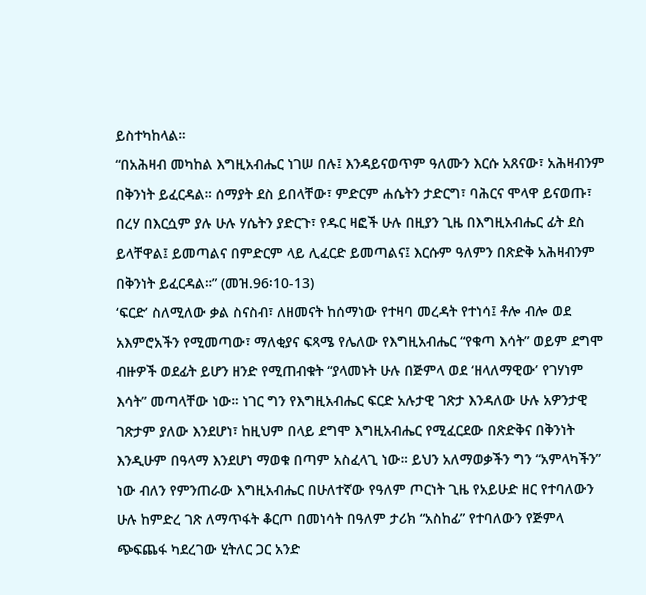ይስተካከላል።
“በአሕዛብ መካከል እግዚአብሔር ነገሠ በሉ፤ እንዳይናወጥም ዓለሙን እርሱ አጸናው፣ አሕዛብንም በቅንነት ይፈርዳል። ሰማያት ደስ ይበላቸው፣ ምድርም ሐሴትን ታድርግ፣ ባሕርና ሞላዋ ይናወጡ፣ በረሃ በእርሷም ያሉ ሁሉ ሃሴትን ያድርጉ፣ የዱር ዛፎች ሁሉ በዚያን ጊዜ በእግዚአብሔር ፊት ደስ ይላቸዋል፤ ይመጣልና በምድርም ላይ ሊፈርድ ይመጣልና፤ እርሱም ዓለምን በጽድቅ አሕዛብንም በቅንነት ይፈርዳል።” (መዝ.96፡10-13)
‘ፍርድ’ ስለሚለው ቃል ስናስብ፣ ለዘመናት ከሰማነው የተዛባ መረዳት የተነሳ፤ ቶሎ ብሎ ወደ አእምሮአችን የሚመጣው፣ ማለቂያና ፍጻሜ የሌለው የእግዚአብሔር “የቁጣ እሳት” ወይም ደግሞ ብዙዎች ወደፊት ይሆን ዘንድ የሚጠብቁት “ያላመኑት ሁሉ በጅምላ ወደ ‘ዘላለማዊው’ የገሃነም እሳት” መጣላቸው ነው። ነገር ግን የእግዚአብሔር ፍርድ አሉታዊ ገጽታ እንዳለው ሁሉ አዎንታዊ ገጽታም ያለው እንደሆነ፣ ከዚህም በላይ ደግሞ እግዚአብሔር የሚፈርደው በጽድቅና በቅንነት እንዲሁም በዓላማ እንደሆነ ማወቁ በጣም አስፈላጊ ነው። ይህን አለማወቃችን ግን “አምላካችን” ነው ብለን የምንጠራው እግዚአብሔር በሁለተኛው የዓለም ጦርነት ጊዜ የአይሁድ ዘር የተባለውን ሁሉ ከምድረ ገጽ ለማጥፋት ቆርጦ በመነሳት በዓለም ታሪክ “አስከፊ” የተባለውን የጅምላ ጭፍጨፋ ካደረገው ሂትለር ጋር አንድ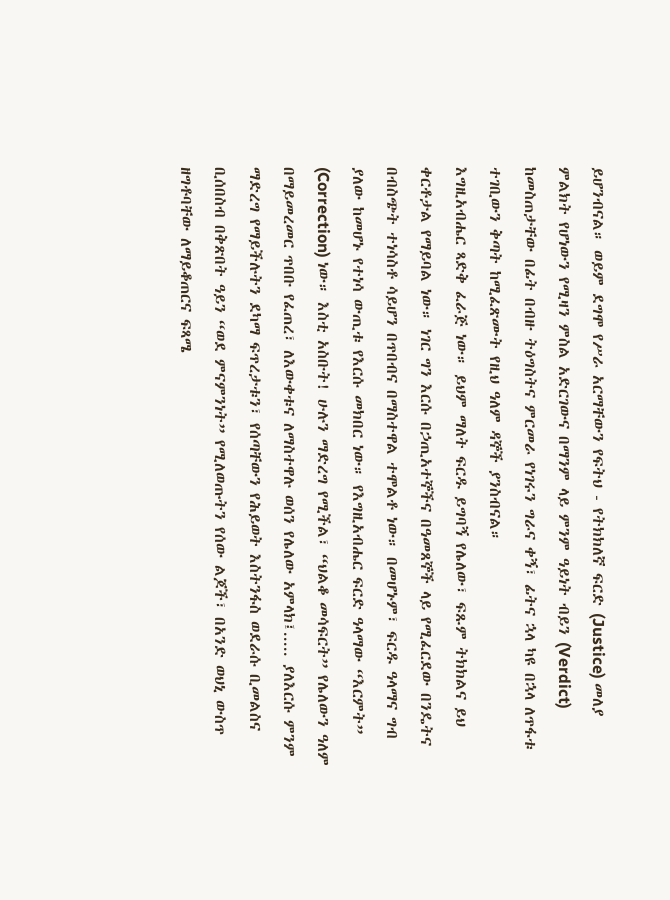ይሆንብናል። ወይም ደግሞ የሥራ አርማቸውን የፍትህ - የትክክለኛ ፍርድ (Justice) መለያ ምልክት የሆነውን የሚዛን ምስል አድርገውና በማንም ላይ ምንም ዓይነት ብይን (Verdict) ከመስጠታቸው በፊት በብዙ ትዕግስትና ምርመራ የነገሩን ግራና ቀኝ፣ ፊትና ኋላ ካዩ በኋላ ለጥፋቱ ተገቢውን ቅጣት ከሚፈጽሙት የዚህ ዓለም ዳኞች ያንስብናል።
እግዚአብሔር ጻድቅ ፈራጅ ነው። ይህም ማለት ፍርዱ ይግባኝ የሌለው፣ ፍጹም ትክክልና ይህ ቀርቶታል የማይባል ነው። ነገር ግን እርሱ በኃጢአተኞችና በዓመጸኞች ላይ የሚፈርደው በንዴትና በብስጭት ተነሳስቶ ሳይሆን በጥበብና በማስተዋል ተሞልቶ ነው። በመሆኑም፣ ፍርዱ ዓላማና ግብ ያለው ከመሆኑ የተነሳ ውጢቱ የእርሱ መክበር ነው። የእግዚአብሔር ፍርድ ዓላማው “እርምት” (Correction) ነው። እስቲ አስቡት! ሁሉን ማድረግ የሚችል፣ “ህልቆ መሳፍርት” የሌለውን ዓለም በማይመረመር ጥበቡ የፈጠረ፣ ለእውቀቱና ለማስተዋሉ ወሰን የሌለው አምላክ፤..... ያለእርሱ ምንም ማድረግ የማይችሉትን ደካማ ፍጥረታቱን፣ የሰጣቸውን የሕይወት እስትንፋስ ወደራሱ ቢመልስና ቢሰበስብ በቅጽበት ዓይን “ወደ ምናምንነት” የሚለወጡትን የሰው ልጆች፣ በአንድ ወህኒ ውስጥ ዘግቶባቸው ለማይቆጠርና ፍጻሜ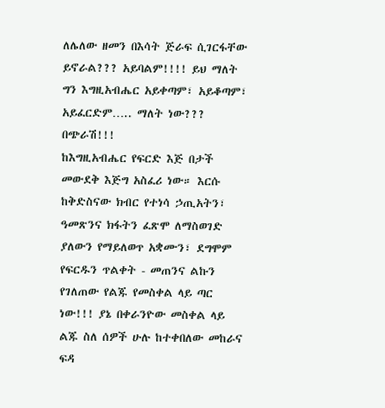ለሌለው ዘመን በእሳት ጅራፍ ሲገርፋቸው ይኖራል??? አይባልም!!!! ይህ ማለት ግን እግዚአብሔር አይቀጣም፣ አይቆጣም፣ አይፈርድም….. ማለት ነው??? በጭራሽ!!!
ከእግዚአብሔር የፍርድ እጅ በታች መውደቅ እጅግ አስፈሪ ነው። እርሱ ከቅድስናው ክብር የተነሳ ኃጢአትን፣ ዓመጽንና ክፋትን ፈጽሞ ለማስወገድ ያለውን የማይለወጥ አቋሙን፣ ደግሞም የፍርዱን ጥልቀት - መጠንና ልኩን የገለጠው የልጁ የመስቀል ላይ ጣር ነው!!! ያኔ በቀራንዮው መስቀል ላይ ልጁ ስለ ሰዎች ሁሉ ከተቀበለው መከራና ፍዳ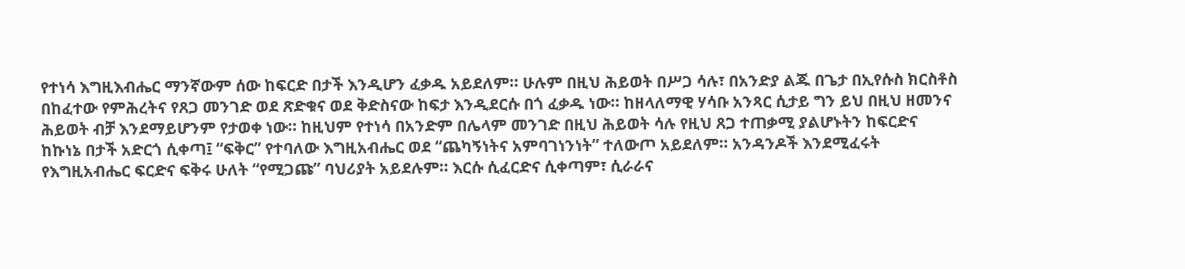የተነሳ እግዚእብሔር ማንኛውም ሰው ከፍርድ በታች እንዲሆን ፈቃዱ አይደለም። ሁሉም በዚህ ሕይወት በሥጋ ሳሉ፣ በአንድያ ልጁ በጌታ በኢየሱስ ክርስቶስ በከፈተው የምሕረትና የጸጋ መንገድ ወደ ጽድቁና ወደ ቅድስናው ከፍታ እንዲደርሱ በጎ ፈቃዱ ነው። ከዘላለማዊ ሃሳቡ አንጻር ሲታይ ግን ይህ በዚህ ዘመንና ሕይወት ብቻ እንደማይሆንም የታወቀ ነው። ከዚህም የተነሳ በአንድም በሌላም መንገድ በዚህ ሕይወት ሳሉ የዚህ ጸጋ ተጠቃሚ ያልሆኑትን ከፍርድና ከኩነኔ በታች አድርጎ ሲቀጣ፤ “ፍቅር” የተባለው እግዚአብሔር ወደ “ጨካኝነትና አምባገነንነት” ተለውጦ አይደለም። አንዳንዶች እንደሚፈሩት የእግዚአብሔር ፍርድና ፍቅሩ ሁለት “የሚጋጩ” ባህሪያት አይደሉም። እርሱ ሲፈርድና ሲቀጣም፣ ሲራራና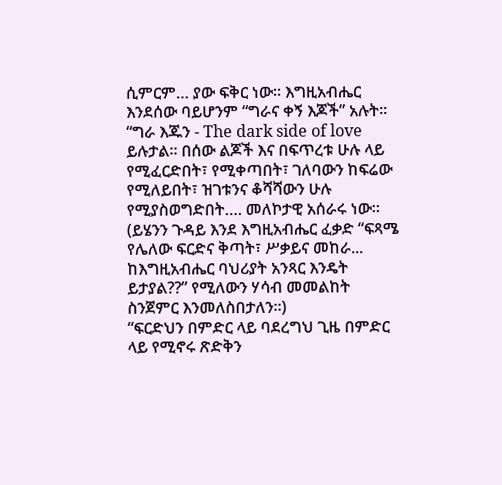ሲምርም… ያው ፍቅር ነው። እግዚአብሔር እንደሰው ባይሆንም “ግራና ቀኝ እጆች” አሉት። “ግራ እጁን - The dark side of love ይሉታል። በሰው ልጆች እና በፍጥረቱ ሁሉ ላይ የሚፈርድበት፣ የሚቀጣበት፣ ገለባውን ከፍሬው የሚለይበት፣ ዝገቱንና ቆሻሻውን ሁሉ የሚያስወግድበት…. መለኮታዊ አሰራሩ ነው። (ይሄንን ጉዳይ እንደ እግዚአብሔር ፈቃድ “ፍጻሜ የሌለው ፍርድና ቅጣት፣ ሥቃይና መከራ... ከእግዚአብሔር ባህሪያት አንጻር እንዴት ይታያል??” የሚለውን ሃሳብ መመልከት ስንጀምር እንመለስበታለን።)
“ፍርድህን በምድር ላይ ባደረግህ ጊዜ በምድር ላይ የሚኖሩ ጽድቅን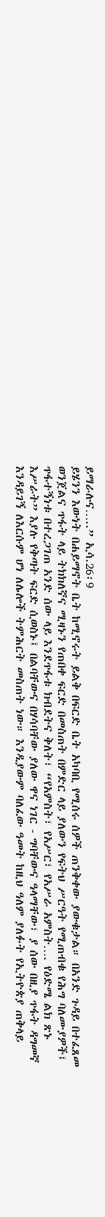ይማራሉና…..” ኢሳ.26፡9
ይሄንን እውነት በሐይማኖት ቤት ከሚኖሩት ይልቅ በፍርድ ቤት አካባቢ የሚሰሩ ሰዎች ጠንቅቀው ያውቁታል። በአንድ ጉዳይ በተፈጸመ ወንጀልና ጥፋት ላይ ትክክለኛና ሚዛኑን የጠበቀ ፍርድ በመስጠት በምድር ላይ ያለውን የፍትህ ሥርዓት የሚጠብቁ የሕግ ባለሙያዎች፤ ጥፋተኝነቱ በተረጋገጠ አንድ ሰው ላይ እንደጥፋቱ ክብደትና ቅለት፣ “የአምስት፣ የአሥር፣ የአሥራ አምስት…. የዕድሜ ልክ ጽኑ እሥራት” እያሉ የቅጣት ፍርድ ሲወስኑ፤ በልባቸውና በሃሳባቸው ያለው ዋና ነገር - ግባቸውና ዓላማቸው፣ ያ ሰው በዚያ ጥፋት ዳግመኛ እንዳይገኝ ለእርሱም ሆነ ለሌሎች ትምሕርት መስጠት ነው። እንዲያውም ባለፈው ዓመት ከዚህ ዓለም ያለፉት የኢትዮጵያ ጠቅላይ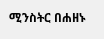ሚንስትር በሐዘኑ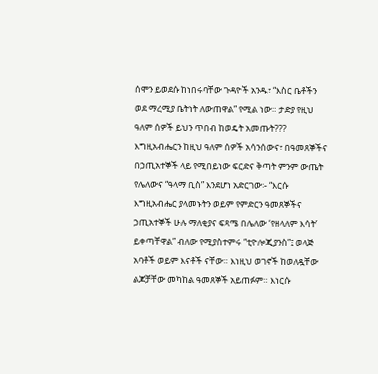ሰሞን ይወደሱ ከነበሩባቸው ጉዳዮች አንዱ፣ “እስር ቤቶችን ወደ ማረሚያ ቤትነት ለውጠዋል” የሚል ነው። ታድያ የዚህ ዓለም ሰዎች ይህን ጥበብ ከወዴት አመጡት???
እግዚአብሔርን ከዚህ ዓለም ሰዎች አሳንሰውና፣ በዓመጸኞችና በኃጢአተኞች ላይ የሚበይነው ፍርድና ቅጣት ምንም ውጤት የሌለውና “ዓላማ ቢስ” እንደሆነ አድርገው፡- “እርሱ እግዚአብሔር ያላመኑትን ወይም የምድርን ዓመጸኞችና ኃጢአተኞች ሁሉ ማለቂያና ፍጻሜ በሌለው ‘የዘላለም እሳት’ ይቀጣቸዋል” ብለው የሚያስተምሩ “ቲዮሎጂያንስ”፤ ወላጅ አባቶች ወይም እናቶች ናቸው። እነዚህ ወገኖች ከወለዷቸው ልጆቻቸው መካከል ዓመጸኞች አይጠፉም። እነርሱ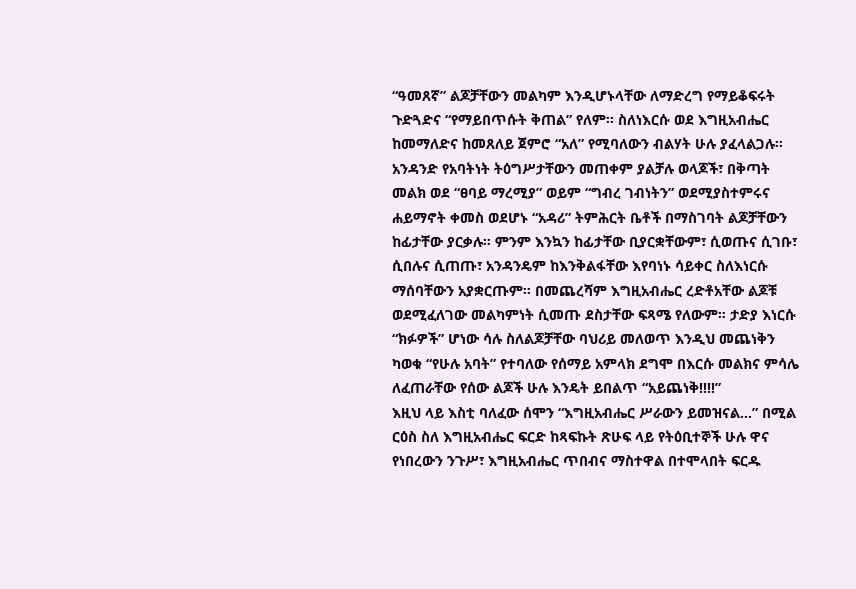“ዓመጸኛ” ልጆቻቸውን መልካም እንዲሆኑላቸው ለማድረግ የማይቆፍሩት ጉድጓድና “የማይበጥሱት ቅጠል” የለም። ስለነእርሱ ወደ እግዚአብሔር ከመማለድና ከመጸለይ ጀምሮ “አለ” የሚባለውን ብልሃት ሁሉ ያፈላልጋሉ። አንዳንድ የአባትነት ትዕግሥታቸውን መጠቀም ያልቻሉ ወላጆች፣ በቅጣት መልክ ወደ “ፀባይ ማረሚያ” ወይም “ግብረ ገብነትን” ወደሚያስተምሩና ሐይማኖት ቀመስ ወደሆኑ “አዳሪ” ትምሕርት ቤቶች በማስገባት ልጆቻቸውን ከፊታቸው ያርቃሉ። ምንም እንኳን ከፊታቸው ቢያርቋቸውም፣ ሲወጡና ሲገቡ፣ ሲበሉና ሲጠጡ፣ አንዳንዴም ከእንቅልፋቸው እየባነኑ ሳይቀር ስለእነርሱ ማሰባቸውን አያቋርጡም። በመጨረሻም እግዚአብሔር ረድቶአቸው ልጆቹ ወደሚፈለገው መልካምነት ሲመጡ ደስታቸው ፍጻሜ የለውም። ታድያ እነርሱ “ክፉዎች” ሆነው ሳሉ ስለልጆቻቸው ባህሪይ መለወጥ እንዲህ መጨነቅን ካወቁ “የሁሉ አባት” የተባለው የሰማይ አምላክ ደግሞ በእርሱ መልክና ምሳሌ ለፈጠራቸው የሰው ልጆች ሁሉ እንዴት ይበልጥ “አይጨነቅ!!!!”
እዚህ ላይ እስቲ ባለፈው ሰሞን “እግዚአብሔር ሥራውን ይመዝናል…” በሚል ርዕስ ስለ እግዚአብሔር ፍርድ ከጻፍኩት ጽሁፍ ላይ የትዕቢተኞች ሁሉ ዋና የነበረውን ንጉሥ፣ እግዚአብሔር ጥበብና ማስተዋል በተሞላበት ፍርዱ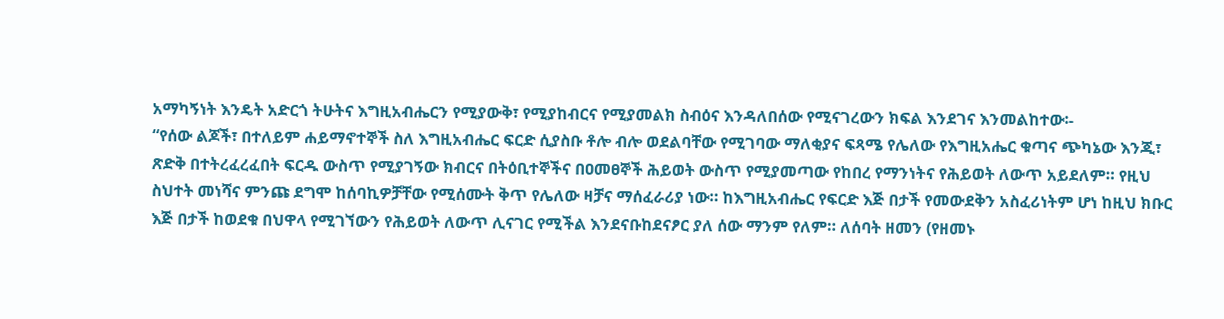አማካኝነት እንዴት አድርጎ ትሁትና እግዚአብሔርን የሚያውቅ፣ የሚያከብርና የሚያመልክ ስብዕና እንዳለበሰው የሚናገረውን ክፍል እንደገና እንመልከተው፡-
“የሰው ልጆች፣ በተለይም ሐይማኖተኞች ስለ እግዚአብሔር ፍርድ ሲያስቡ ቶሎ ብሎ ወደልባቸው የሚገባው ማለቂያና ፍጻሜ የሌለው የእግዚአሔር ቁጣና ጭካኔው እንጂ፣ ጽድቅ በተትረፈረፈበት ፍርዱ ውስጥ የሚያገኝው ክብርና በትዕቢተኞችና በዐመፀኞች ሕይወት ውስጥ የሚያመጣው የከበረ የማንነትና የሕይወት ለውጥ አይደለም። የዚህ ስህተት መነሻና ምንጩ ደግሞ ከሰባኪዎቻቸው የሚሰሙት ቅጥ የሌለው ዛቻና ማሰፈራሪያ ነው። ከእግዚአብሔር የፍርድ እጅ በታች የመውደቅን አስፈሪነትም ሆነ ከዚህ ክቡር እጅ በታች ከወደቁ በህዋላ የሚገኘውን የሕይወት ለውጥ ሊናገር የሚችል እንደናቡከደናፆር ያለ ሰው ማንም የለም። ለሰባት ዘመን (የዘመኑ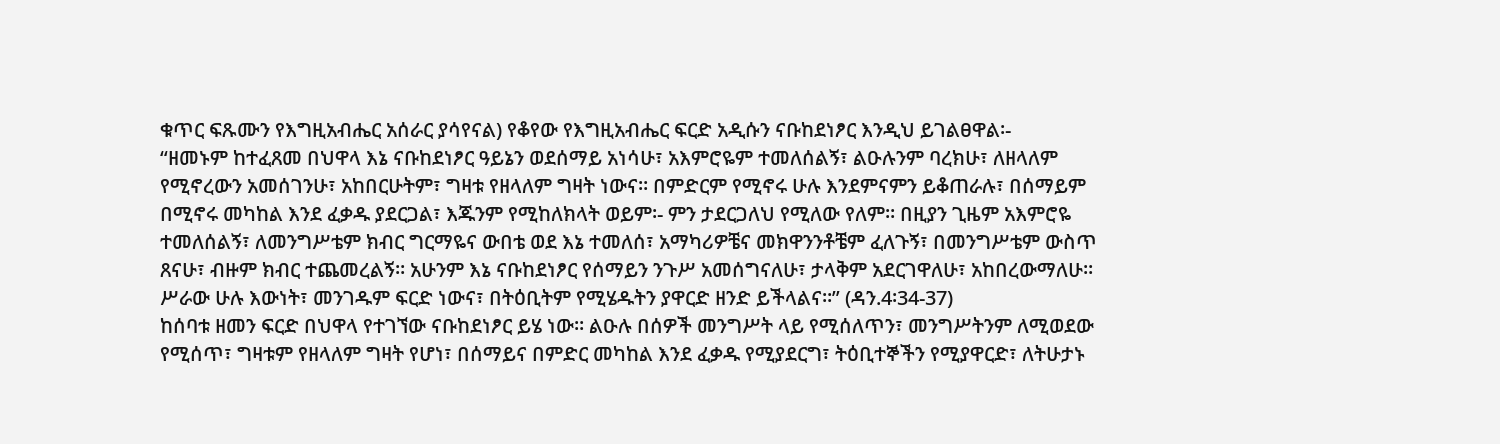ቁጥር ፍጹሙን የእግዚአብሔር አሰራር ያሳየናል) የቆየው የእግዚአብሔር ፍርድ አዲሱን ናቡከደነፆር እንዲህ ይገልፀዋል፡-
“ዘመኑም ከተፈጸመ በህዋላ እኔ ናቡከደነፆር ዓይኔን ወደሰማይ አነሳሁ፣ አእምሮዬም ተመለሰልኝ፣ ልዑሉንም ባረክሁ፣ ለዘላለም የሚኖረውን አመሰገንሁ፣ አከበርሁትም፣ ግዛቱ የዘላለም ግዛት ነውና። በምድርም የሚኖሩ ሁሉ እንደምናምን ይቆጠራሉ፣ በሰማይም በሚኖሩ መካከል እንደ ፈቃዱ ያደርጋል፣ እጁንም የሚከለክላት ወይም፡- ምን ታደርጋለህ የሚለው የለም። በዚያን ጊዜም አእምሮዬ ተመለሰልኝ፣ ለመንግሥቴም ክብር ግርማዬና ውበቴ ወደ እኔ ተመለሰ፣ አማካሪዎቼና መክዋንንቶቼም ፈለጉኝ፣ በመንግሥቴም ውስጥ ጸናሁ፣ ብዙም ክብር ተጨመረልኝ። አሁንም እኔ ናቡከደነፆር የሰማይን ንጉሥ አመሰግናለሁ፣ ታላቅም አደርገዋለሁ፣ አከበረውማለሁ። ሥራው ሁሉ እውነት፣ መንገዱም ፍርድ ነውና፣ በትዕቢትም የሚሄዱትን ያዋርድ ዘንድ ይችላልና።” (ዳን.4፡34-37)
ከሰባቱ ዘመን ፍርድ በህዋላ የተገኘው ናቡከደነፆር ይሄ ነው። ልዑሉ በሰዎች መንግሥት ላይ የሚሰለጥን፣ መንግሥትንም ለሚወደው የሚሰጥ፣ ግዛቱም የዘላለም ግዛት የሆነ፣ በሰማይና በምድር መካከል እንደ ፈቃዱ የሚያደርግ፣ ትዕቢተኞችን የሚያዋርድ፣ ለትሁታኑ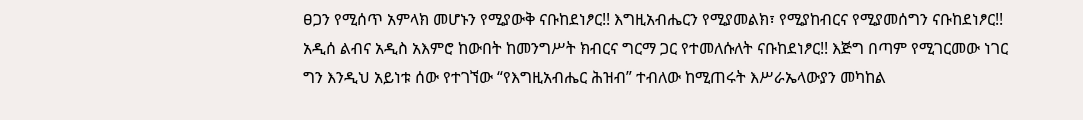ፀጋን የሚሰጥ አምላክ መሆኑን የሚያውቅ ናቡከደነፆር!! እግዚአብሔርን የሚያመልክ፣ የሚያከብርና የሚያመሰግን ናቡከደነፆር!! አዲሰ ልብና አዲስ አእምሮ ከውበት ከመንግሥት ክብርና ግርማ ጋር የተመለሱለት ናቡከደነፆር!! እጅግ በጣም የሚገርመው ነገር ግን እንዲህ አይነቱ ሰው የተገኘው “የእግዚአብሔር ሕዝብ” ተብለው ከሚጠሩት እሥራኤላውያን መካከል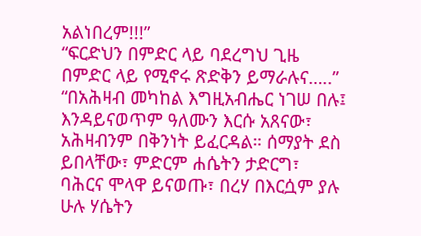አልነበረም!!!”
“ፍርድህን በምድር ላይ ባደረግህ ጊዜ በምድር ላይ የሚኖሩ ጽድቅን ይማራሉና…..”
“በአሕዛብ መካከል እግዚአብሔር ነገሠ በሉ፤ እንዳይናወጥም ዓለሙን እርሱ አጸናው፣ አሕዛብንም በቅንነት ይፈርዳል። ሰማያት ደስ ይበላቸው፣ ምድርም ሐሴትን ታድርግ፣ ባሕርና ሞላዋ ይናወጡ፣ በረሃ በእርሷም ያሉ ሁሉ ሃሴትን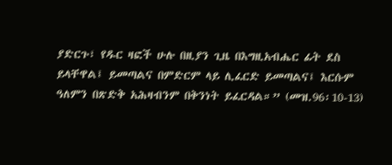ያድርጉ፣ የዱር ዛፎች ሁሉ በዚያን ጊዜ በእግዚአብሔር ፊት ደስ ይላቸዋል፤ ይመጣልና በምድርም ላይ ሊፈርድ ይመጣልና፤ እርሱም ዓለምን በጽድቅ አሕዛብንም በቅንነት ይፈርዳል።” (መዝ.96፡10-13)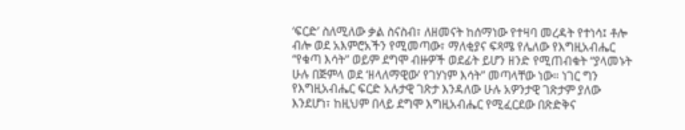‘ፍርድ’ ስለሚለው ቃል ስናስብ፣ ለዘመናት ከሰማነው የተዛባ መረዳት የተነሳ፤ ቶሎ ብሎ ወደ አእምሮአችን የሚመጣው፣ ማለቂያና ፍጻሜ የሌለው የእግዚአብሔር “የቁጣ እሳት” ወይም ደግሞ ብዙዎች ወደፊት ይሆን ዘንድ የሚጠብቁት “ያላመኑት ሁሉ በጅምላ ወደ ‘ዘላለማዊው’ የገሃነም እሳት” መጣላቸው ነው። ነገር ግን የእግዚአብሔር ፍርድ አሉታዊ ገጽታ እንዳለው ሁሉ አዎንታዊ ገጽታም ያለው እንደሆነ፣ ከዚህም በላይ ደግሞ እግዚአብሔር የሚፈርደው በጽድቅና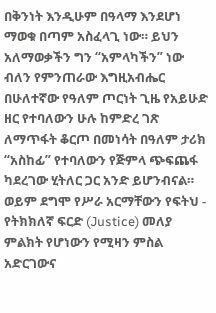በቅንነት እንዲሁም በዓላማ እንደሆነ ማወቁ በጣም አስፈላጊ ነው። ይህን አለማወቃችን ግን “አምላካችን” ነው ብለን የምንጠራው እግዚአብሔር በሁለተኛው የዓለም ጦርነት ጊዜ የአይሁድ ዘር የተባለውን ሁሉ ከምድረ ገጽ ለማጥፋት ቆርጦ በመነሳት በዓለም ታሪክ “አስከፊ” የተባለውን የጅምላ ጭፍጨፋ ካደረገው ሂትለር ጋር አንድ ይሆንብናል። ወይም ደግሞ የሥራ አርማቸውን የፍትህ - የትክክለኛ ፍርድ (Justice) መለያ ምልክት የሆነውን የሚዛን ምስል አድርገውና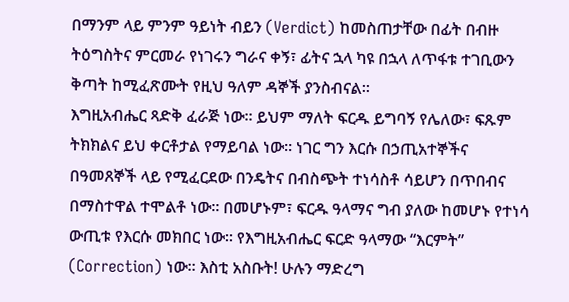በማንም ላይ ምንም ዓይነት ብይን (Verdict) ከመስጠታቸው በፊት በብዙ ትዕግስትና ምርመራ የነገሩን ግራና ቀኝ፣ ፊትና ኋላ ካዩ በኋላ ለጥፋቱ ተገቢውን ቅጣት ከሚፈጽሙት የዚህ ዓለም ዳኞች ያንስብናል።
እግዚአብሔር ጻድቅ ፈራጅ ነው። ይህም ማለት ፍርዱ ይግባኝ የሌለው፣ ፍጹም ትክክልና ይህ ቀርቶታል የማይባል ነው። ነገር ግን እርሱ በኃጢአተኞችና በዓመጸኞች ላይ የሚፈርደው በንዴትና በብስጭት ተነሳስቶ ሳይሆን በጥበብና በማስተዋል ተሞልቶ ነው። በመሆኑም፣ ፍርዱ ዓላማና ግብ ያለው ከመሆኑ የተነሳ ውጢቱ የእርሱ መክበር ነው። የእግዚአብሔር ፍርድ ዓላማው “እርምት” (Correction) ነው። እስቲ አስቡት! ሁሉን ማድረግ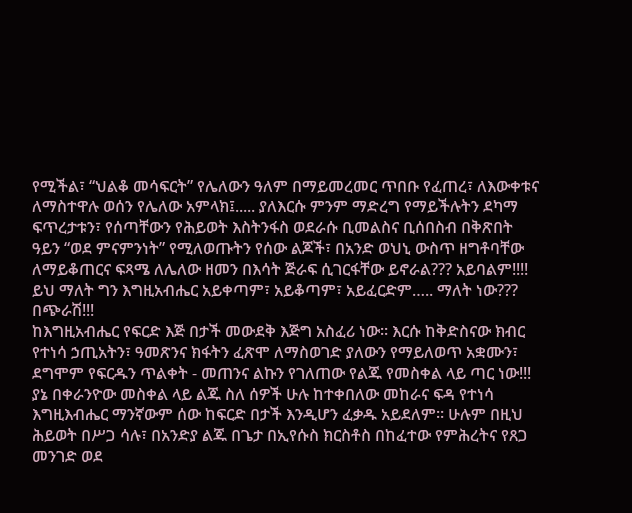የሚችል፣ “ህልቆ መሳፍርት” የሌለውን ዓለም በማይመረመር ጥበቡ የፈጠረ፣ ለእውቀቱና ለማስተዋሉ ወሰን የሌለው አምላክ፤..... ያለእርሱ ምንም ማድረግ የማይችሉትን ደካማ ፍጥረታቱን፣ የሰጣቸውን የሕይወት እስትንፋስ ወደራሱ ቢመልስና ቢሰበስብ በቅጽበት ዓይን “ወደ ምናምንነት” የሚለወጡትን የሰው ልጆች፣ በአንድ ወህኒ ውስጥ ዘግቶባቸው ለማይቆጠርና ፍጻሜ ለሌለው ዘመን በእሳት ጅራፍ ሲገርፋቸው ይኖራል??? አይባልም!!!! ይህ ማለት ግን እግዚአብሔር አይቀጣም፣ አይቆጣም፣ አይፈርድም….. ማለት ነው??? በጭራሽ!!!
ከእግዚአብሔር የፍርድ እጅ በታች መውደቅ እጅግ አስፈሪ ነው። እርሱ ከቅድስናው ክብር የተነሳ ኃጢአትን፣ ዓመጽንና ክፋትን ፈጽሞ ለማስወገድ ያለውን የማይለወጥ አቋሙን፣ ደግሞም የፍርዱን ጥልቀት - መጠንና ልኩን የገለጠው የልጁ የመስቀል ላይ ጣር ነው!!! ያኔ በቀራንዮው መስቀል ላይ ልጁ ስለ ሰዎች ሁሉ ከተቀበለው መከራና ፍዳ የተነሳ እግዚእብሔር ማንኛውም ሰው ከፍርድ በታች እንዲሆን ፈቃዱ አይደለም። ሁሉም በዚህ ሕይወት በሥጋ ሳሉ፣ በአንድያ ልጁ በጌታ በኢየሱስ ክርስቶስ በከፈተው የምሕረትና የጸጋ መንገድ ወደ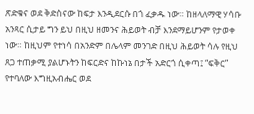ጽድቁና ወደ ቅድስናው ከፍታ እንዲደርሱ በጎ ፈቃዱ ነው። ከዘላለማዊ ሃሳቡ አንጻር ሲታይ ግን ይህ በዚህ ዘመንና ሕይወት ብቻ እንደማይሆንም የታወቀ ነው። ከዚህም የተነሳ በአንድም በሌላም መንገድ በዚህ ሕይወት ሳሉ የዚህ ጸጋ ተጠቃሚ ያልሆኑትን ከፍርድና ከኩነኔ በታች አድርጎ ሲቀጣ፤ “ፍቅር” የተባለው እግዚአብሔር ወደ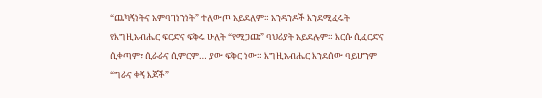“ጨካኝነትና አምባገነንነት” ተለውጦ አይደለም። አንዳንዶች እንደሚፈሩት የእግዚአብሔር ፍርድና ፍቅሩ ሁለት “የሚጋጩ” ባህሪያት አይደሉም። እርሱ ሲፈርድና ሲቀጣም፣ ሲራራና ሲምርም… ያው ፍቅር ነው። እግዚአብሔር እንደሰው ባይሆንም “ግራና ቀኝ እጆች”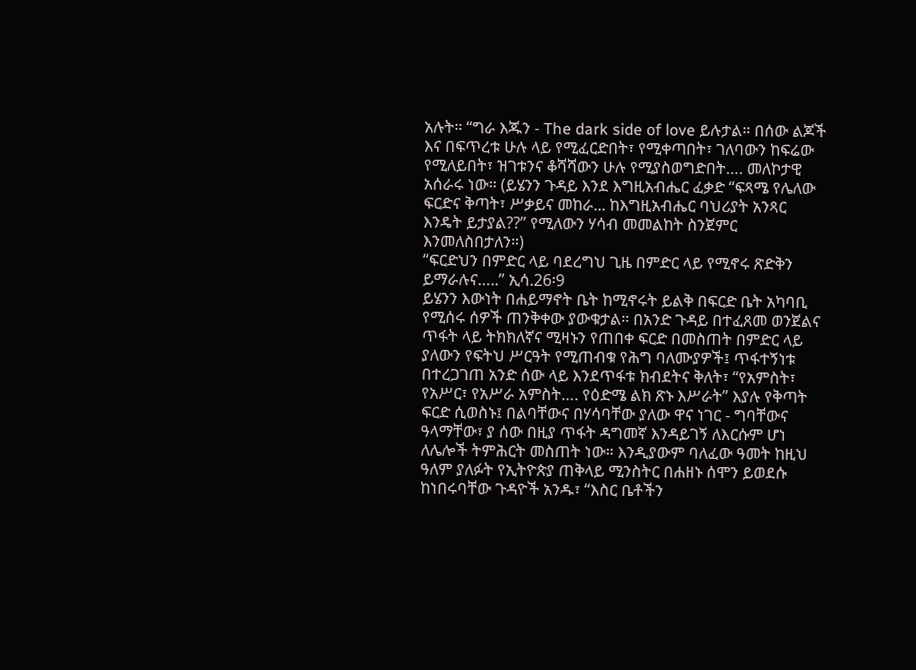አሉት። “ግራ እጁን - The dark side of love ይሉታል። በሰው ልጆች እና በፍጥረቱ ሁሉ ላይ የሚፈርድበት፣ የሚቀጣበት፣ ገለባውን ከፍሬው የሚለይበት፣ ዝገቱንና ቆሻሻውን ሁሉ የሚያስወግድበት…. መለኮታዊ አሰራሩ ነው። (ይሄንን ጉዳይ እንደ እግዚአብሔር ፈቃድ “ፍጻሜ የሌለው ፍርድና ቅጣት፣ ሥቃይና መከራ... ከእግዚአብሔር ባህሪያት አንጻር እንዴት ይታያል??” የሚለውን ሃሳብ መመልከት ስንጀምር እንመለስበታለን።)
“ፍርድህን በምድር ላይ ባደረግህ ጊዜ በምድር ላይ የሚኖሩ ጽድቅን ይማራሉና…..” ኢሳ.26፡9
ይሄንን እውነት በሐይማኖት ቤት ከሚኖሩት ይልቅ በፍርድ ቤት አካባቢ የሚሰሩ ሰዎች ጠንቅቀው ያውቁታል። በአንድ ጉዳይ በተፈጸመ ወንጀልና ጥፋት ላይ ትክክለኛና ሚዛኑን የጠበቀ ፍርድ በመስጠት በምድር ላይ ያለውን የፍትህ ሥርዓት የሚጠብቁ የሕግ ባለሙያዎች፤ ጥፋተኝነቱ በተረጋገጠ አንድ ሰው ላይ እንደጥፋቱ ክብደትና ቅለት፣ “የአምስት፣ የአሥር፣ የአሥራ አምስት…. የዕድሜ ልክ ጽኑ እሥራት” እያሉ የቅጣት ፍርድ ሲወስኑ፤ በልባቸውና በሃሳባቸው ያለው ዋና ነገር - ግባቸውና ዓላማቸው፣ ያ ሰው በዚያ ጥፋት ዳግመኛ እንዳይገኝ ለእርሱም ሆነ ለሌሎች ትምሕርት መስጠት ነው። እንዲያውም ባለፈው ዓመት ከዚህ ዓለም ያለፉት የኢትዮጵያ ጠቅላይ ሚንስትር በሐዘኑ ሰሞን ይወደሱ ከነበሩባቸው ጉዳዮች አንዱ፣ “እስር ቤቶችን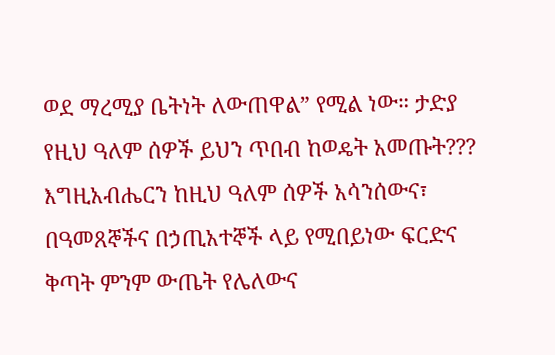ወደ ማረሚያ ቤትነት ለውጠዋል” የሚል ነው። ታድያ የዚህ ዓለም ሰዎች ይህን ጥበብ ከወዴት አመጡት???
እግዚአብሔርን ከዚህ ዓለም ሰዎች አሳንሰውና፣ በዓመጸኞችና በኃጢአተኞች ላይ የሚበይነው ፍርድና ቅጣት ምንም ውጤት የሌለውና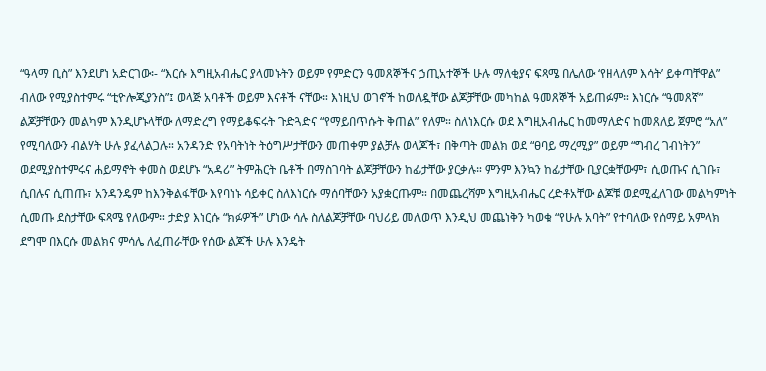“ዓላማ ቢስ” እንደሆነ አድርገው፡- “እርሱ እግዚአብሔር ያላመኑትን ወይም የምድርን ዓመጸኞችና ኃጢአተኞች ሁሉ ማለቂያና ፍጻሜ በሌለው ‘የዘላለም እሳት’ ይቀጣቸዋል” ብለው የሚያስተምሩ “ቲዮሎጂያንስ”፤ ወላጅ አባቶች ወይም እናቶች ናቸው። እነዚህ ወገኖች ከወለዷቸው ልጆቻቸው መካከል ዓመጸኞች አይጠፉም። እነርሱ “ዓመጸኛ” ልጆቻቸውን መልካም እንዲሆኑላቸው ለማድረግ የማይቆፍሩት ጉድጓድና “የማይበጥሱት ቅጠል” የለም። ስለነእርሱ ወደ እግዚአብሔር ከመማለድና ከመጸለይ ጀምሮ “አለ” የሚባለውን ብልሃት ሁሉ ያፈላልጋሉ። አንዳንድ የአባትነት ትዕግሥታቸውን መጠቀም ያልቻሉ ወላጆች፣ በቅጣት መልክ ወደ “ፀባይ ማረሚያ” ወይም “ግብረ ገብነትን” ወደሚያስተምሩና ሐይማኖት ቀመስ ወደሆኑ “አዳሪ” ትምሕርት ቤቶች በማስገባት ልጆቻቸውን ከፊታቸው ያርቃሉ። ምንም እንኳን ከፊታቸው ቢያርቋቸውም፣ ሲወጡና ሲገቡ፣ ሲበሉና ሲጠጡ፣ አንዳንዴም ከእንቅልፋቸው እየባነኑ ሳይቀር ስለእነርሱ ማሰባቸውን አያቋርጡም። በመጨረሻም እግዚአብሔር ረድቶአቸው ልጆቹ ወደሚፈለገው መልካምነት ሲመጡ ደስታቸው ፍጻሜ የለውም። ታድያ እነርሱ “ክፉዎች” ሆነው ሳሉ ስለልጆቻቸው ባህሪይ መለወጥ እንዲህ መጨነቅን ካወቁ “የሁሉ አባት” የተባለው የሰማይ አምላክ ደግሞ በእርሱ መልክና ምሳሌ ለፈጠራቸው የሰው ልጆች ሁሉ እንዴት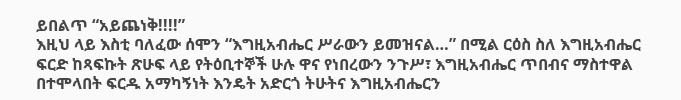ይበልጥ “አይጨነቅ!!!!”
እዚህ ላይ እስቲ ባለፈው ሰሞን “እግዚአብሔር ሥራውን ይመዝናል…” በሚል ርዕስ ስለ እግዚአብሔር ፍርድ ከጻፍኩት ጽሁፍ ላይ የትዕቢተኞች ሁሉ ዋና የነበረውን ንጉሥ፣ እግዚአብሔር ጥበብና ማስተዋል በተሞላበት ፍርዱ አማካኝነት እንዴት አድርጎ ትሁትና እግዚአብሔርን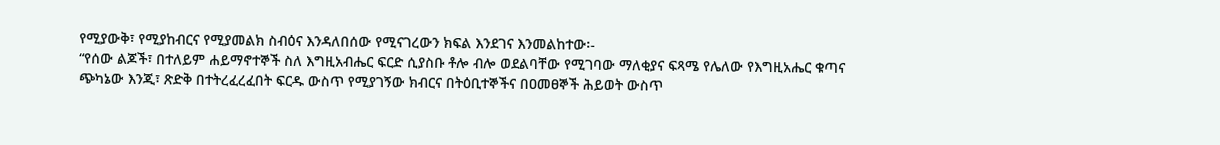የሚያውቅ፣ የሚያከብርና የሚያመልክ ስብዕና እንዳለበሰው የሚናገረውን ክፍል እንደገና እንመልከተው፡-
“የሰው ልጆች፣ በተለይም ሐይማኖተኞች ስለ እግዚአብሔር ፍርድ ሲያስቡ ቶሎ ብሎ ወደልባቸው የሚገባው ማለቂያና ፍጻሜ የሌለው የእግዚአሔር ቁጣና ጭካኔው እንጂ፣ ጽድቅ በተትረፈረፈበት ፍርዱ ውስጥ የሚያገኝው ክብርና በትዕቢተኞችና በዐመፀኞች ሕይወት ውስጥ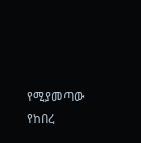የሚያመጣው የከበረ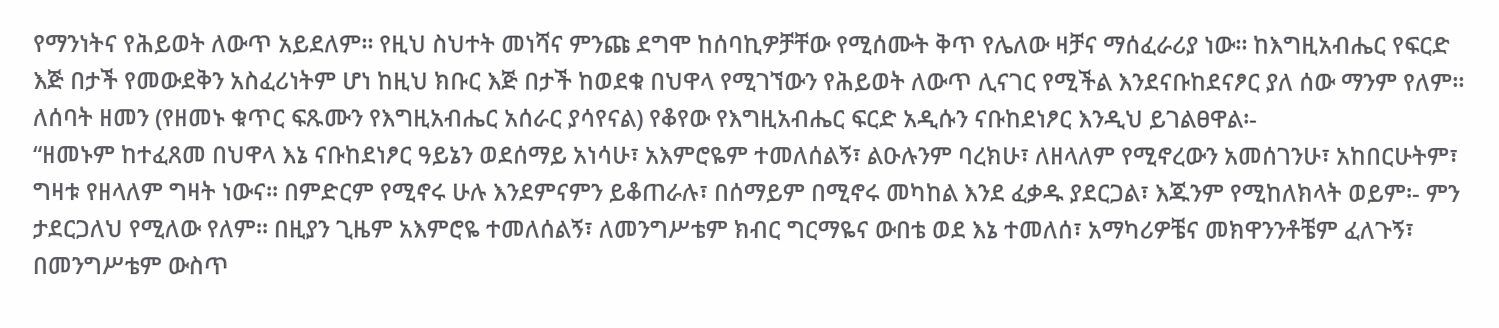የማንነትና የሕይወት ለውጥ አይደለም። የዚህ ስህተት መነሻና ምንጩ ደግሞ ከሰባኪዎቻቸው የሚሰሙት ቅጥ የሌለው ዛቻና ማሰፈራሪያ ነው። ከእግዚአብሔር የፍርድ እጅ በታች የመውደቅን አስፈሪነትም ሆነ ከዚህ ክቡር እጅ በታች ከወደቁ በህዋላ የሚገኘውን የሕይወት ለውጥ ሊናገር የሚችል እንደናቡከደናፆር ያለ ሰው ማንም የለም። ለሰባት ዘመን (የዘመኑ ቁጥር ፍጹሙን የእግዚአብሔር አሰራር ያሳየናል) የቆየው የእግዚአብሔር ፍርድ አዲሱን ናቡከደነፆር እንዲህ ይገልፀዋል፡-
“ዘመኑም ከተፈጸመ በህዋላ እኔ ናቡከደነፆር ዓይኔን ወደሰማይ አነሳሁ፣ አእምሮዬም ተመለሰልኝ፣ ልዑሉንም ባረክሁ፣ ለዘላለም የሚኖረውን አመሰገንሁ፣ አከበርሁትም፣ ግዛቱ የዘላለም ግዛት ነውና። በምድርም የሚኖሩ ሁሉ እንደምናምን ይቆጠራሉ፣ በሰማይም በሚኖሩ መካከል እንደ ፈቃዱ ያደርጋል፣ እጁንም የሚከለክላት ወይም፡- ምን ታደርጋለህ የሚለው የለም። በዚያን ጊዜም አእምሮዬ ተመለሰልኝ፣ ለመንግሥቴም ክብር ግርማዬና ውበቴ ወደ እኔ ተመለሰ፣ አማካሪዎቼና መክዋንንቶቼም ፈለጉኝ፣ በመንግሥቴም ውስጥ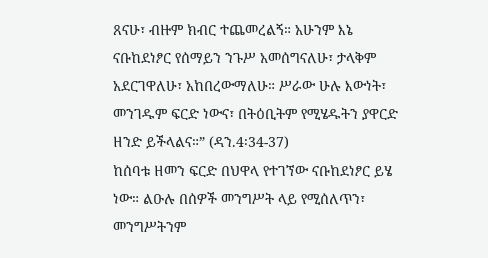ጸናሁ፣ ብዙም ክብር ተጨመረልኝ። አሁንም እኔ ናቡከደነፆር የሰማይን ንጉሥ አመሰግናለሁ፣ ታላቅም አደርገዋለሁ፣ አከበረውማለሁ። ሥራው ሁሉ እውነት፣ መንገዱም ፍርድ ነውና፣ በትዕቢትም የሚሄዱትን ያዋርድ ዘንድ ይችላልና።” (ዳን.4፡34-37)
ከሰባቱ ዘመን ፍርድ በህዋላ የተገኘው ናቡከደነፆር ይሄ ነው። ልዑሉ በሰዎች መንግሥት ላይ የሚሰለጥን፣ መንግሥትንም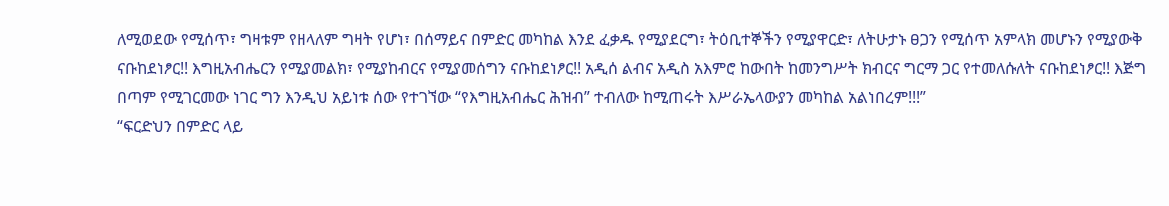ለሚወደው የሚሰጥ፣ ግዛቱም የዘላለም ግዛት የሆነ፣ በሰማይና በምድር መካከል እንደ ፈቃዱ የሚያደርግ፣ ትዕቢተኞችን የሚያዋርድ፣ ለትሁታኑ ፀጋን የሚሰጥ አምላክ መሆኑን የሚያውቅ ናቡከደነፆር!! እግዚአብሔርን የሚያመልክ፣ የሚያከብርና የሚያመሰግን ናቡከደነፆር!! አዲሰ ልብና አዲስ አእምሮ ከውበት ከመንግሥት ክብርና ግርማ ጋር የተመለሱለት ናቡከደነፆር!! እጅግ በጣም የሚገርመው ነገር ግን እንዲህ አይነቱ ሰው የተገኘው “የእግዚአብሔር ሕዝብ” ተብለው ከሚጠሩት እሥራኤላውያን መካከል አልነበረም!!!”
“ፍርድህን በምድር ላይ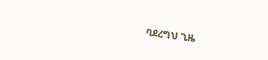ባደረግህ ጊዜ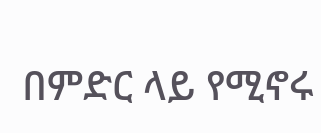በምድር ላይ የሚኖሩ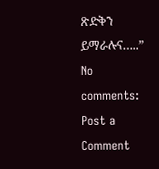ጽድቅን ይማራሉና…..”
No comments:
Post a Comment